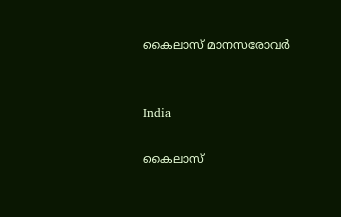കൈലാസ് മാനസരോവര്‍


India

കൈലാസ്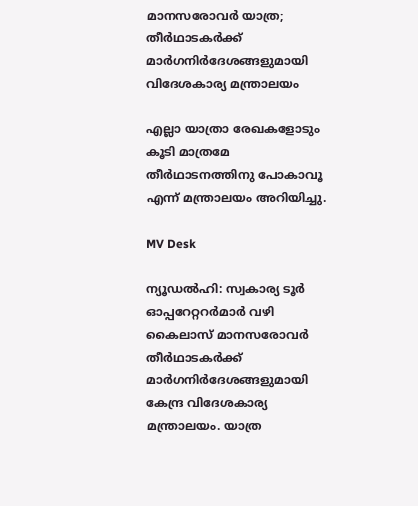മാനസരോവര്‍ യാത്ര; തീര്‍ഥാടകര്‍ക്ക് മാര്‍ഗനിര്‍ദേശങ്ങളുമായി വിദേശകാര്യ മന്ത്രാലയം

എല്ലാ യാത്രാ രേഖകളോടും കൂടി മാത്രമേ തീർഥാടനത്തിനു പോകാവൂ എന്ന് മന്ത്രാലയം അറിയിച്ചു.

MV Desk

ന്യൂഡൽഹി: സ്വകാര്യ ടൂർ ഓപ്പറേറ്ററർമാർ വഴി കൈലാസ് മാനസരോവർ തീർഥാടകർക്ക് മാർഗനിർദേശങ്ങളുമായി കേന്ദ്ര വിദേശകാര്യ മന്ത്രാലയം. യാത്ര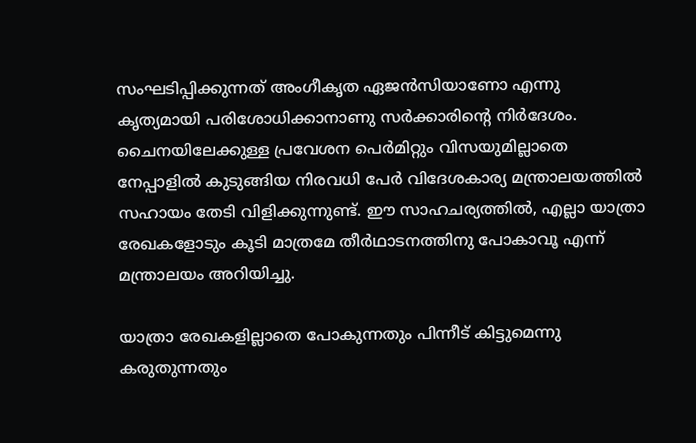സംഘടിപ്പിക്കുന്നത് അംഗീകൃത ഏജൻസിയാണോ എന്നു കൃത്യമായി പരിശോധിക്കാനാണു സർക്കാരിന്‍റെ നിർദേശം. ചൈനയിലേക്കുള്ള പ്രവേശന പെർമിറ്റും വിസ‍യുമില്ലാതെ നേപ്പാളിൽ കുടുങ്ങിയ നിരവധി പേർ വിദേശകാര്യ മന്ത്രാലയത്തിൽ സഹായം തേടി വിളിക്കുന്നുണ്ട്. ഈ സാഹചര്യത്തിൽ, എല്ലാ യാത്രാ രേഖകളോടും കൂടി മാത്രമേ തീർഥാടനത്തിനു പോകാവൂ എന്ന് മന്ത്രാലയം അറിയിച്ചു.

യാത്രാ രേഖകളില്ലാതെ പോകുന്നതും പിന്നീട് കിട്ടുമെന്നു കരുതുന്നതും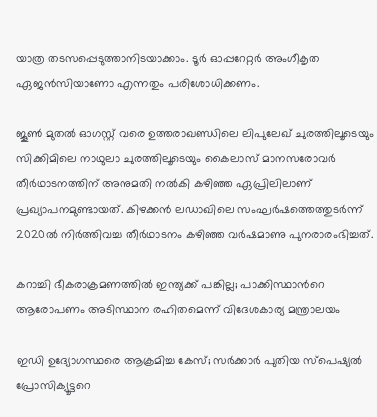യാത്ര തടസപ്പെടുത്താനിടയാക്കാം. ടൂർ ഓപ്പറേറ്റർ അംഗീകൃത ഏജൻസിയാണോ എന്നതും പരിശോധിക്കണം.

ജൂൺ മുതൽ ഓഗസ്റ്റ് വരെ ഉത്തരാഖണ്ഡിലെ ലിപുലേഖ് ചുരത്തിലൂടെയും സിക്കിമിലെ നാഥുലാ ചുരത്തിലൂടെയും കൈലാസ് മാനസരോവർ തീർഥാടനത്തിന് അനുമതി നൽകി കഴിഞ്ഞ ഏപ്രിലിലാണ് പ്രഖ്യാപനമുണ്ടായത്. കിഴക്കൻ ലഡാഖിലെ സംഘർഷത്തെത്തുടർന്ന് 2020ൽ നിർത്തിവച്ച തീർഥാടനം കഴിഞ്ഞ വർഷമാണു പുനരാരംഭിച്ചത്.

കറാച്ചി ഭീകരാക്രമണത്തിൽ ഇന്ത്യക്ക് പങ്കില്ല; പാക്കിസ്ഥാന്‍റെ ആരോപണം അടിസ്ഥാന രഹിതമെന്ന് വിദേശകാര‍്യ മന്ത്രാല‍യം

ഇഡി ഉദ്യോഗസ്ഥരെ ആക്രമിച്ച കേസ്; സർക്കാർ പുതിയ സ്പെഷ്യൽ പ്രോസിക്യൂട്ടറെ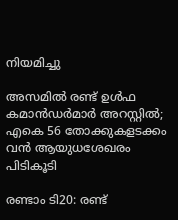നിയമിച്ചു

അസമില്‍ രണ്ട് ഉള്‍ഫ കമാന്‍ഡര്‍മാര്‍ അറസ്റ്റില്‍; എകെ 56 തോക്കുകളടക്കം വന്‍ ആയുധശേഖരം പിടികൂടി

രണ്ടാം ടി20: രണ്ട്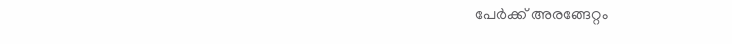പേർക്ക് അരങ്ങേറ്റം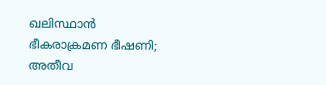ഖലിസ്ഥാന്‍ ഭീകരാക്രമണ ഭീഷണി; അതീവ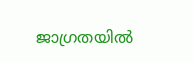ജാഗ്രതയില്‍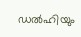ഡല്‍ഹിയും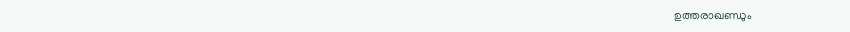ഉത്തരാഖണ്ഡും